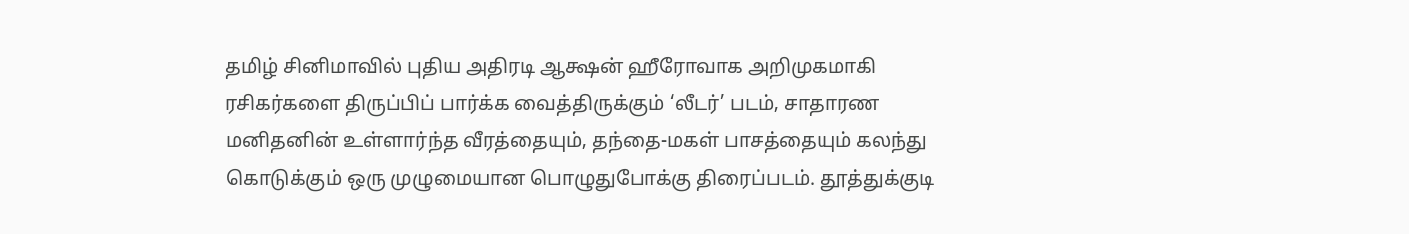தமிழ் சினிமாவில் புதிய அதிரடி ஆக்ஷன் ஹீரோவாக அறிமுகமாகி ரசிகர்களை திருப்பிப் பார்க்க வைத்திருக்கும் ‘லீடர்’ படம், சாதாரண மனிதனின் உள்ளார்ந்த வீரத்தையும், தந்தை-மகள் பாசத்தையும் கலந்து கொடுக்கும் ஒரு முழுமையான பொழுதுபோக்கு திரைப்படம். தூத்துக்குடி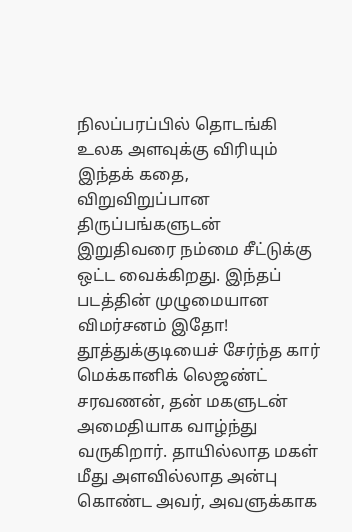நிலப்பரப்பில் தொடங்கி உலக அளவுக்கு விரியும் இந்தக் கதை, விறுவிறுப்பான திருப்பங்களுடன் இறுதிவரை நம்மை சீட்டுக்கு ஒட்ட வைக்கிறது. இந்தப் படத்தின் முழுமையான விமர்சனம் இதோ!
தூத்துக்குடியைச் சேர்ந்த கார் மெக்கானிக் லெஜண்ட் சரவணன், தன் மகளுடன் அமைதியாக வாழ்ந்து வருகிறார். தாயில்லாத மகள் மீது அளவில்லாத அன்பு கொண்ட அவர், அவளுக்காக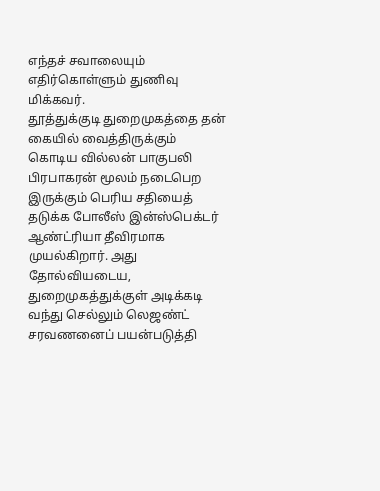எந்தச் சவாலையும் எதிர்கொள்ளும் துணிவு மிக்கவர்.
தூத்துக்குடி துறைமுகத்தை தன் கையில் வைத்திருக்கும் கொடிய வில்லன் பாகுபலி பிரபாகரன் மூலம் நடைபெற இருக்கும் பெரிய சதியைத் தடுக்க போலீஸ் இன்ஸ்பெக்டர் ஆண்ட்ரியா தீவிரமாக முயல்கிறார். அது தோல்வியடைய, துறைமுகத்துக்குள் அடிக்கடி வந்து செல்லும் லெஜண்ட் சரவணனைப் பயன்படுத்தி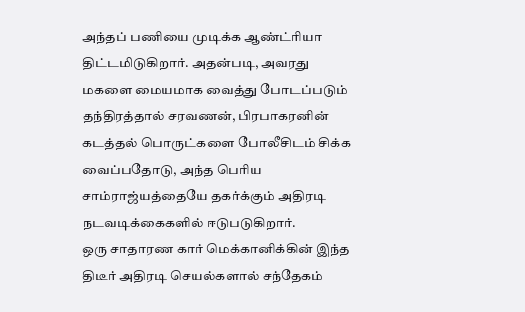அந்தப் பணியை முடிக்க ஆண்ட்ரியா திட்டமிடுகிறார். அதன்படி, அவரது மகளை மையமாக வைத்து போடப்படும் தந்திரத்தால் சரவணன், பிரபாகரனின் கடத்தல் பொருட்களை போலீசிடம் சிக்க வைப்பதோடு, அந்த பெரிய சாம்ராஜ்யத்தையே தகர்க்கும் அதிரடி நடவடிக்கைகளில் ஈடுபடுகிறார்.
ஒரு சாதாரண கார் மெக்கானிக்கின் இந்த திடீர் அதிரடி செயல்களால் சந்தேகம்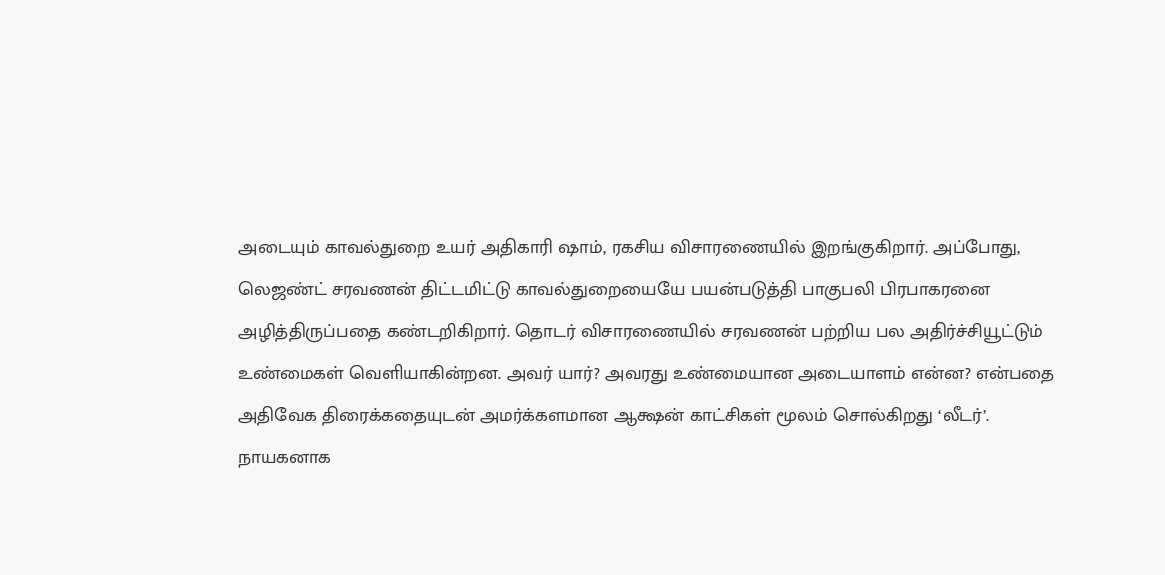அடையும் காவல்துறை உயர் அதிகாரி ஷாம், ரகசிய விசாரணையில் இறங்குகிறார். அப்போது, லெஜண்ட் சரவணன் திட்டமிட்டு காவல்துறையையே பயன்படுத்தி பாகுபலி பிரபாகரனை அழித்திருப்பதை கண்டறிகிறார். தொடர் விசாரணையில் சரவணன் பற்றிய பல அதிர்ச்சியூட்டும் உண்மைகள் வெளியாகின்றன. அவர் யார்? அவரது உண்மையான அடையாளம் என்ன? என்பதை அதிவேக திரைக்கதையுடன் அமர்க்களமான ஆக்ஷன் காட்சிகள் மூலம் சொல்கிறது ‘லீடர்’.
நாயகனாக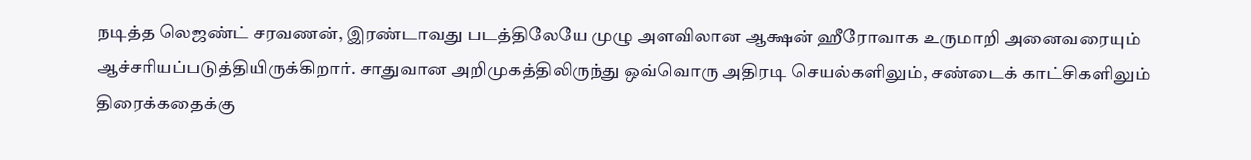நடித்த லெஜண்ட் சரவணன், இரண்டாவது படத்திலேயே முழு அளவிலான ஆக்ஷன் ஹீரோவாக உருமாறி அனைவரையும் ஆச்சரியப்படுத்தியிருக்கிறார். சாதுவான அறிமுகத்திலிருந்து ஒவ்வொரு அதிரடி செயல்களிலும், சண்டைக் காட்சிகளிலும் திரைக்கதைக்கு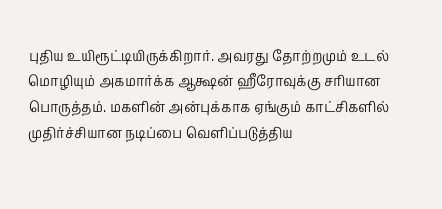புதிய உயிரூட்டியிருக்கிறார். அவரது தோற்றமும் உடல் மொழியும் அகமார்க்க ஆக்ஷன் ஹீரோவுக்கு சரியான பொருத்தம். மகளின் அன்புக்காக ஏங்கும் காட்சிகளில் முதிர்ச்சியான நடிப்பை வெளிப்படுத்திய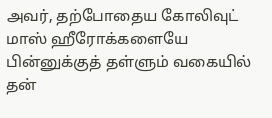அவர், தற்போதைய கோலிவுட் மாஸ் ஹீரோக்களையே பின்னுக்குத் தள்ளும் வகையில் தன்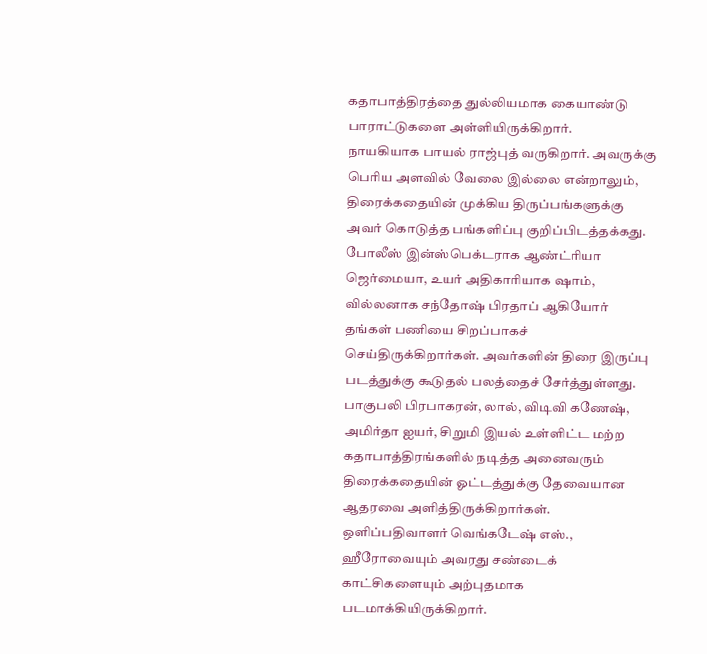கதாபாத்திரத்தை துல்லியமாக கையாண்டு பாராட்டுகளை அள்ளியிருக்கிறார்.
நாயகியாக பாயல் ராஜ்புத் வருகிறார். அவருக்கு பெரிய அளவில் வேலை இல்லை என்றாலும், திரைக்கதையின் முக்கிய திருப்பங்களுக்கு அவர் கொடுத்த பங்களிப்பு குறிப்பிடத்தக்கது.
போலீஸ் இன்ஸ்பெக்டராக ஆண்ட்ரியா ஜெர்மையா, உயர் அதிகாரியாக ஷாம், வில்லனாக சந்தோஷ் பிரதாப் ஆகியோர் தங்கள் பணியை சிறப்பாகச் செய்திருக்கிறார்கள். அவர்களின் திரை இருப்பு படத்துக்கு கூடுதல் பலத்தைச் சேர்த்துள்ளது.
பாகுபலி பிரபாகரன், லால், விடிவி கணேஷ், அமிர்தா ஐயர், சிறுமி இயல் உள்ளிட்ட மற்ற கதாபாத்திரங்களில் நடித்த அனைவரும் திரைக்கதையின் ஓட்டத்துக்கு தேவையான ஆதரவை அளித்திருக்கிறார்கள்.
ஒளிப்பதிவாளர் வெங்கடேஷ் எஸ்., ஹீரோவையும் அவரது சண்டைக் காட்சிகளையும் அற்புதமாக படமாக்கியிருக்கிறார்.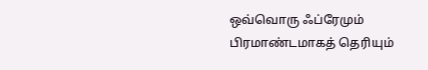ஒவ்வொரு ஃப்ரேமும் பிரமாண்டமாகத் தெரியும்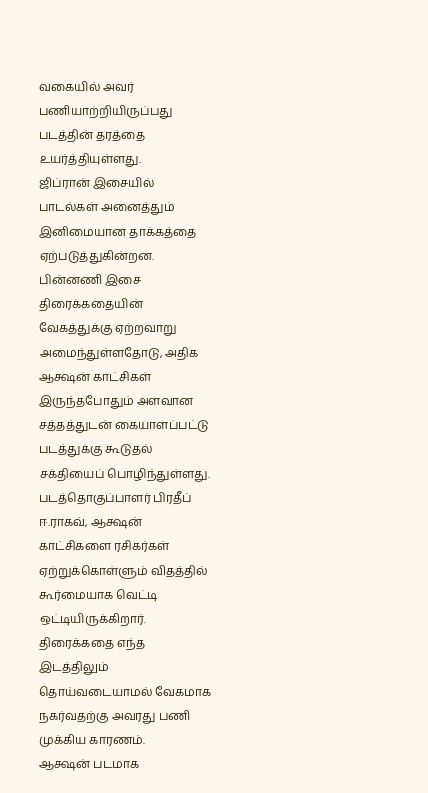வகையில் அவர் பணியாற்றியிருப்பது படத்தின் தரத்தை உயர்த்தியுள்ளது.
ஜிப்ரான் இசையில் பாடல்கள் அனைத்தும் இனிமையான தாக்கத்தை ஏற்படுத்துகின்றன. பின்னணி இசை திரைக்கதையின் வேகத்துக்கு ஏற்றவாறு அமைந்துள்ளதோடு, அதிக ஆக்ஷன் காட்சிகள் இருந்தபோதும் அளவான சத்தத்துடன் கையாளப்பட்டு படத்துக்கு கூடுதல் சக்தியைப் பொழிந்துள்ளது.
படத்தொகுப்பாளர் பிரதீப் ஈ.ராகவ், ஆக்ஷன் காட்சிகளை ரசிகர்கள் ஏற்றுக்கொள்ளும் விதத்தில் கூர்மையாக வெட்டி ஒட்டியிருக்கிறார். திரைக்கதை எந்த இடத்திலும் தொய்வடையாமல் வேகமாக நகர்வதற்கு அவரது பணி முக்கிய காரணம்.
ஆக்ஷன் படமாக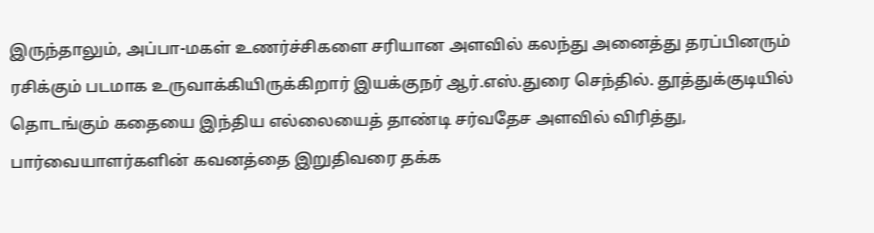இருந்தாலும், அப்பா-மகள் உணர்ச்சிகளை சரியான அளவில் கலந்து அனைத்து தரப்பினரும் ரசிக்கும் படமாக உருவாக்கியிருக்கிறார் இயக்குநர் ஆர்.எஸ்.துரை செந்தில். தூத்துக்குடியில் தொடங்கும் கதையை இந்திய எல்லையைத் தாண்டி சர்வதேச அளவில் விரித்து, பார்வையாளர்களின் கவனத்தை இறுதிவரை தக்க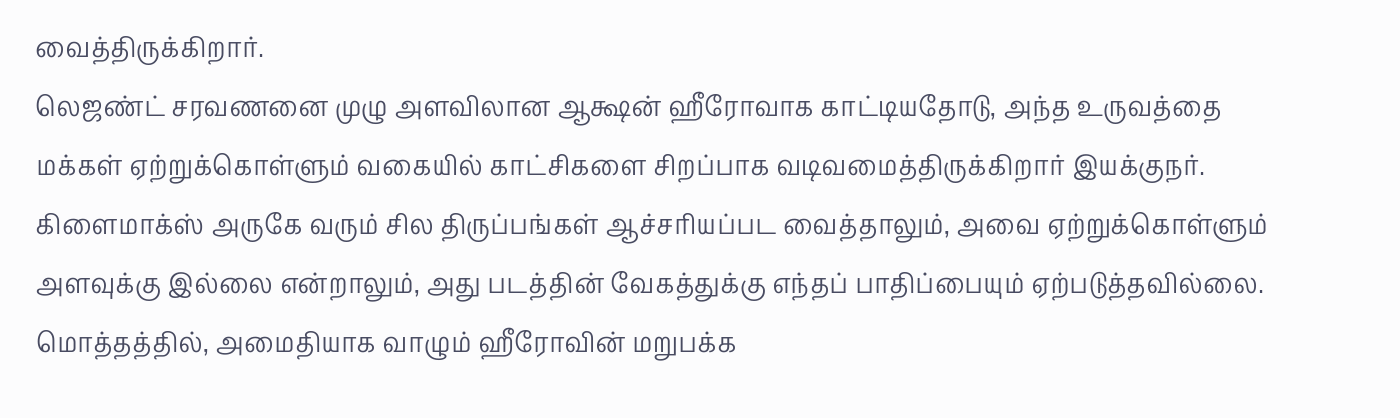வைத்திருக்கிறார்.
லெஜண்ட் சரவணனை முழு அளவிலான ஆக்ஷன் ஹீரோவாக காட்டியதோடு, அந்த உருவத்தை மக்கள் ஏற்றுக்கொள்ளும் வகையில் காட்சிகளை சிறப்பாக வடிவமைத்திருக்கிறார் இயக்குநர். கிளைமாக்ஸ் அருகே வரும் சில திருப்பங்கள் ஆச்சரியப்பட வைத்தாலும், அவை ஏற்றுக்கொள்ளும் அளவுக்கு இல்லை என்றாலும், அது படத்தின் வேகத்துக்கு எந்தப் பாதிப்பையும் ஏற்படுத்தவில்லை. மொத்தத்தில், அமைதியாக வாழும் ஹீரோவின் மறுபக்க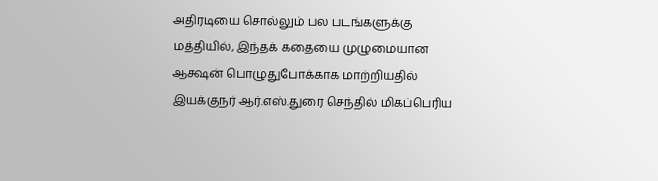அதிரடியை சொல்லும் பல படங்களுக்கு மத்தியில், இந்தக் கதையை முழுமையான ஆக்ஷன் பொழுதுபோக்காக மாற்றியதில் இயக்குநர் ஆர்.எஸ்.துரை செந்தில் மிகப்பெரிய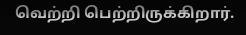வெற்றி பெற்றிருக்கிறார்.